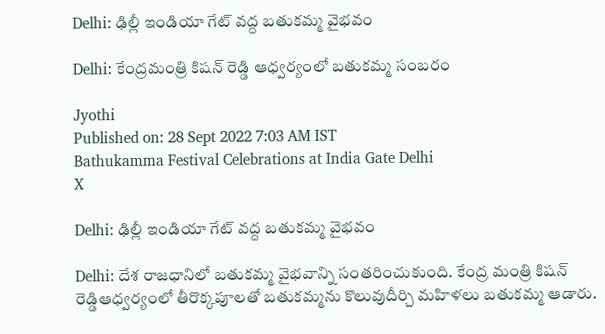Delhi: ఢిల్లీ ఇండియా గేట్ వద్ద బతుకమ్మ వైభవం

Delhi: కేంద్రమంత్రి కిషన్ రెడ్డి ఆధ్వర్యంలో బతుకమ్మ సంబరం

Jyothi
Published on: 28 Sept 2022 7:03 AM IST
Bathukamma Festival Celebrations at India Gate Delhi
X

Delhi: ఢిల్లీ ఇండియా గేట్ వద్ద బతుకమ్మ వైభవం

Delhi: దేశ రాజధానిలో బతుకమ్మ వైభవాన్ని సంతరించుకుంది. కేంద్ర మంత్రి కిషన్ రెడ్డిఆధ్వర్యంలో తీరొక్కపూలతో బతుకమ్మను కొలువుదీర్చి మహిళలు బతుకమ్మ ఆడారు.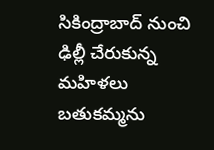సికింద్రాబాద్‌ నుంచి ఢిల్లీ చేరుకున్న మహిళలు బతుకమ్మను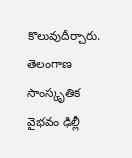కొలువుదీర్చారు. తెలంగాణ సాంస్కృతిక వైభవం ఢిల్లీ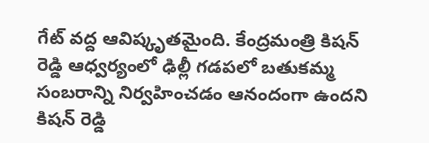గేట్ వద్ద ఆవిష్కృతమైంది. కేంద్రమంత్రి కిషన్ రెడ్డి ఆధ్వర్యంలో ఢిల్లీ గడపలో బతుకమ్మ సంబరాన్ని నిర్వహించడం ఆనందంగా ఉందని కిషన్ రెడ్డి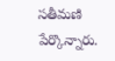సతీమణి పేర్కొన్నారు.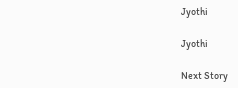Jyothi

Jyothi

Next Story